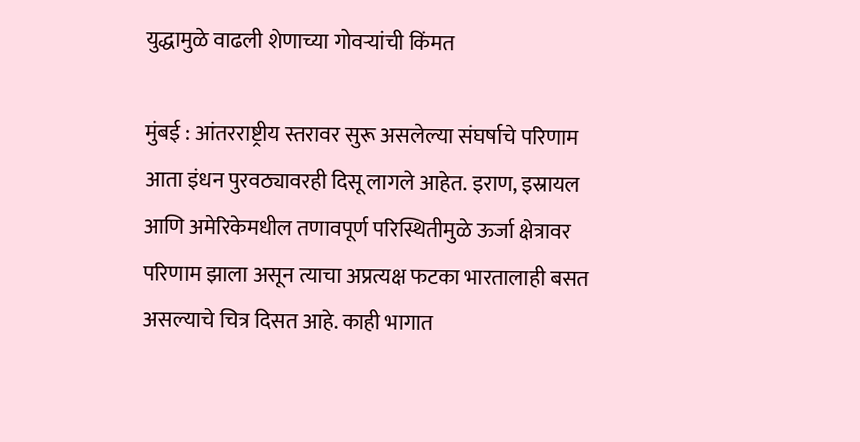युद्धामुळे वाढली शेणाच्या गोवऱ्यांची किंमत

मुंबई : आंतरराष्ट्रीय स्तरावर सुरू असलेल्या संघर्षाचे परिणाम आता इंधन पुरवठ्यावरही दिसू लागले आहेत. इराण, इस्रायल आणि अमेरिकेमधील तणावपूर्ण परिस्थितीमुळे ऊर्जा क्षेत्रावर परिणाम झाला असून त्याचा अप्रत्यक्ष फटका भारतालाही बसत असल्याचे चित्र दिसत आहे. काही भागात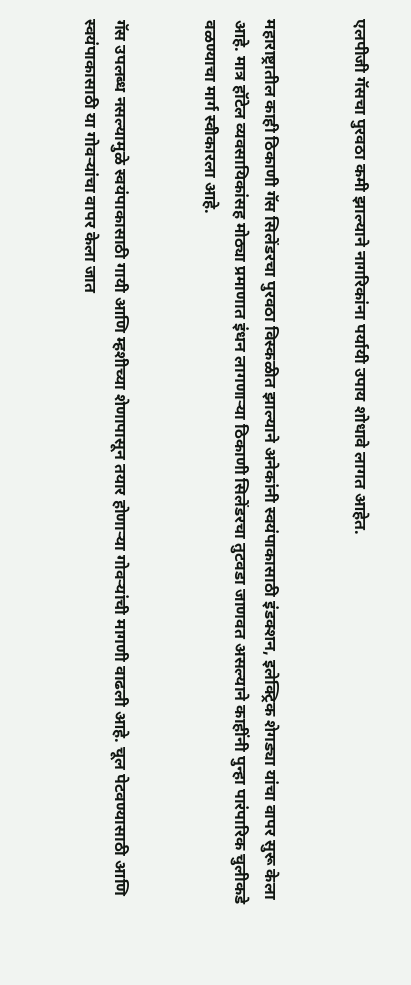एलपीजी गॅसचा पुरवठा कमी झाल्याने नागरिकांना पर्यायी उपाय शोधावे लागत आहेत.


महाराष्ट्रातील काही ठिकाणी गॅस सिलेंडरचा पुरवठा विस्कळीत झाल्याने अनेकांनी स्वयंपाकासाठी इंडक्शन, इलेक्ट्रिक शेगड्या यांचा वापर सुरू केला आहे. मात्र हॉटेल व्यवसायिकांसह मोठ्या प्रमाणात इंधन लागणाऱ्या ठिकाणी सिलेंडरचा तुटवडा जाणवत असल्याने काहींनी पुन्हा पारंपारिक चुलीकडे वळण्याचा मार्ग स्वीकारला आहे.


गॅस उपलब्ध नसल्यामुळे स्वयंपाकासाठी गायी आणि म्हशीच्या शेणापासून तयार होणाऱ्या गोवऱ्यांची मागणी वाढली आहे. चूल पेटवण्यासाठी आणि स्वयंपाकासाठी या गोवऱ्यांचा वापर केला जात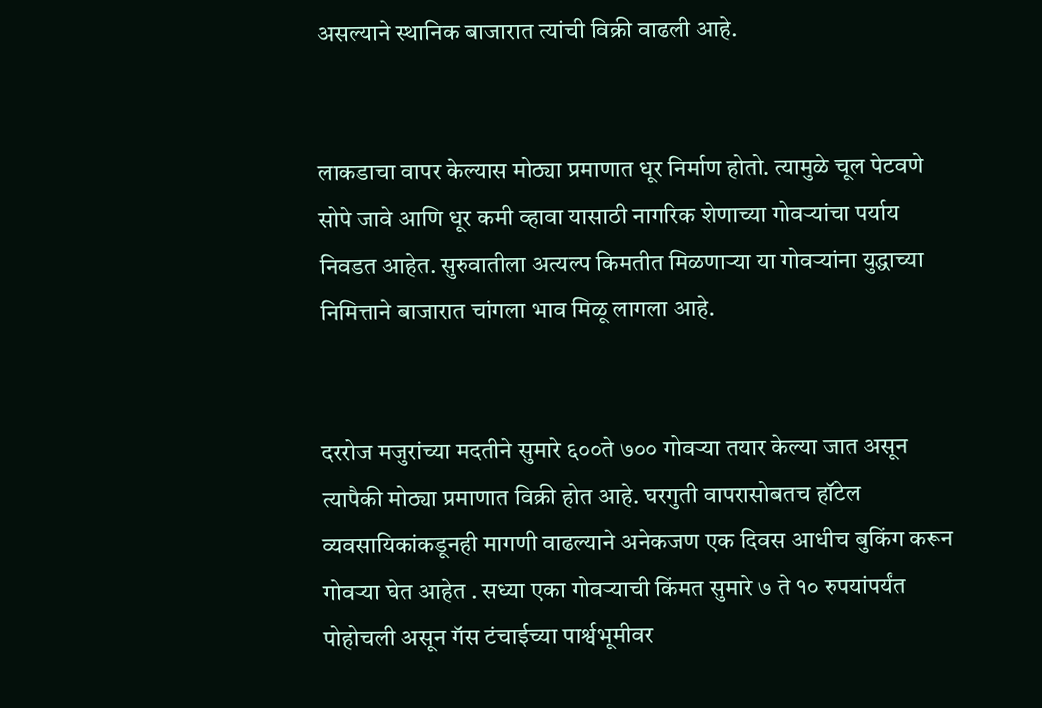असल्याने स्थानिक बाजारात त्यांची विक्री वाढली आहे.


लाकडाचा वापर केल्यास मोठ्या प्रमाणात धूर निर्माण होतो. त्यामुळे चूल पेटवणे सोपे जावे आणि धूर कमी व्हावा यासाठी नागरिक शेणाच्या गोवऱ्यांचा पर्याय निवडत आहेत. सुरुवातीला अत्यल्प किमतीत मिळणाऱ्या या गोवऱ्यांना युद्धाच्या निमित्ताने बाजारात चांगला भाव मिळू लागला आहे.


दररोज मजुरांच्या मदतीने सुमारे ६००ते ७०० गोवऱ्या तयार केल्या जात असून त्यापैकी मोठ्या प्रमाणात विक्री होत आहे. घरगुती वापरासोबतच हॉटेल व्यवसायिकांकडूनही मागणी वाढल्याने अनेकजण एक दिवस आधीच बुकिंग करून गोवऱ्या घेत आहेत . सध्या एका गोवऱ्याची किंमत सुमारे ७ ते १० रुपयांपर्यंत पोहोचली असून गॅस टंचाईच्या पार्श्वभूमीवर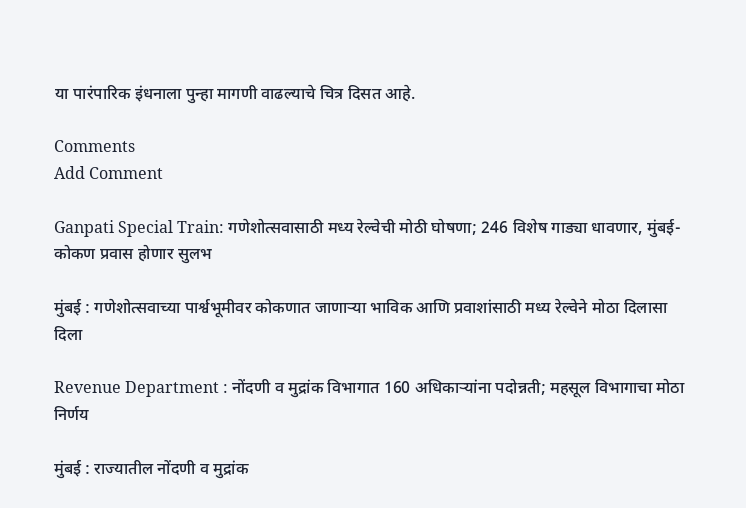या पारंपारिक इंधनाला पुन्हा मागणी वाढल्याचे चित्र दिसत आहे.

Comments
Add Comment

Ganpati Special Train: गणेशोत्सवासाठी मध्य रेल्वेची मोठी घोषणा; 246 विशेष गाड्या धावणार, मुंबई-कोकण प्रवास होणार सुलभ

मुंबई : गणेशोत्सवाच्या पार्श्वभूमीवर कोकणात जाणाऱ्या भाविक आणि प्रवाशांसाठी मध्य रेल्वेने मोठा दिलासा दिला

Revenue Department : नोंदणी व मुद्रांक विभागात 160 अधिकाऱ्यांना पदोन्नती; महसूल विभागाचा मोठा निर्णय

मुंबई : राज्यातील नोंदणी व मुद्रांक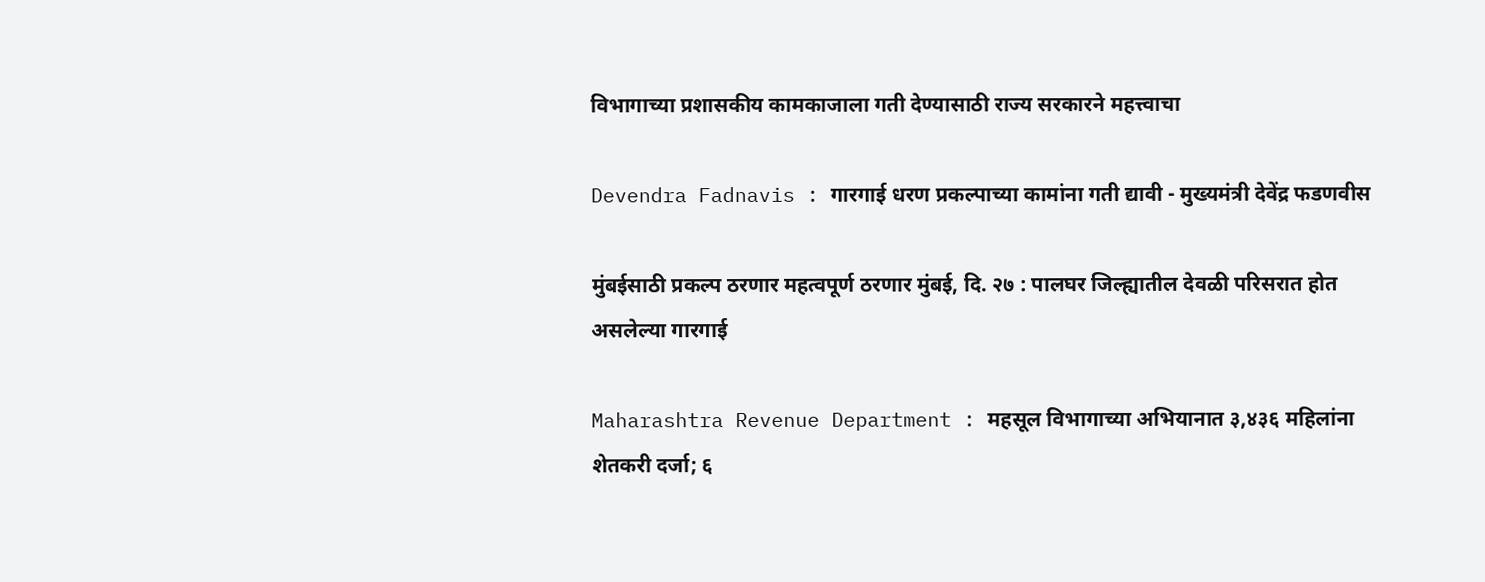विभागाच्या प्रशासकीय कामकाजाला गती देण्यासाठी राज्य सरकारने महत्त्वाचा

Devendra Fadnavis : गारगाई धरण प्रकल्पाच्या कामांना गती द्यावी - मुख्यमंत्री देवेंद्र फडणवीस

मुंबईसाठी प्रकल्प ठरणार महत्वपूर्ण ठरणार मुंबई, दि. २७ : पालघर जिल्ह्यातील देवळी परिसरात होत असलेल्या गारगाई

Maharashtra Revenue Department : महसूल विभागाच्या अभियानात ३,४३६ महिलांना शेतकरी दर्जा; ६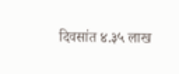दिवसांत ४.३५ लाख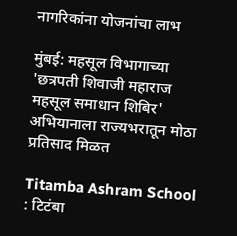नागरिकांना योजनांचा लाभ

मुंबई: महसूल विभागाच्या 'छत्रपती शिवाजी महाराज महसूल समाधान शिबिर' अभियानाला राज्यभरातून मोठा प्रतिसाद मिळत

Titamba Ashram School : टिटंबा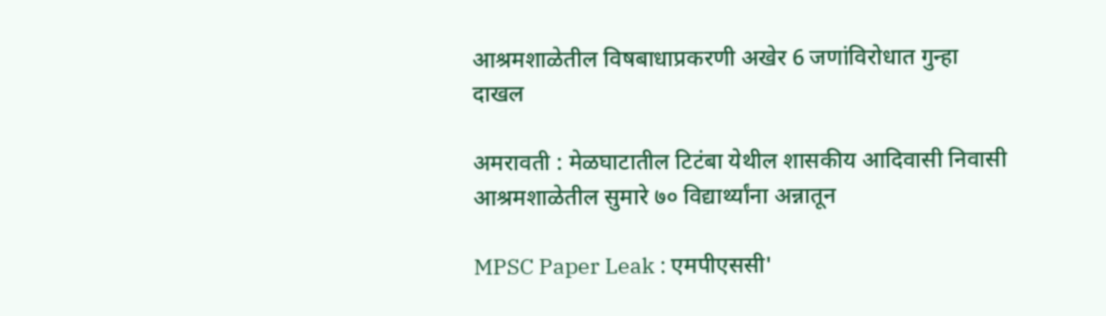आश्रमशाळेतील विषबाधाप्रकरणी अखेर 6 जणांविरोधात गुन्हा दाखल

अमरावती : मेळघाटातील टिटंबा येथील शासकीय आदिवासी निवासी आश्रमशाळेतील सुमारे ७० विद्यार्थ्यांना अन्नातून

MPSC Paper Leak : एमपीएससी'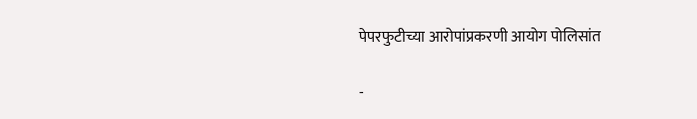पेपरफुटीच्या आरोपांप्रकरणी आयोग पोलिसांत

-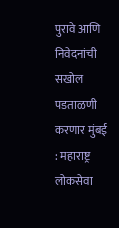पुरावे आणि निवेदनांची सखोल पडताळणी करणार मुंबई : महाराष्ट्र लोकसेवा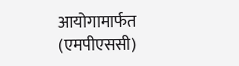आयोगामार्फत (एमपीएससी)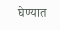घेण्यात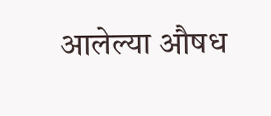आलेल्या औषध